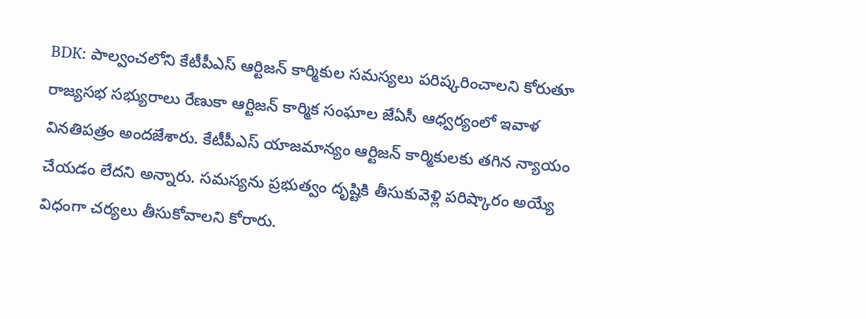BDK: పాల్వంచలోని కేటీపీఎస్ ఆర్టిజన్ కార్మికుల సమస్యలు పరిష్కరించాలని కోరుతూ రాజ్యసభ సభ్యురాలు రేణుకా ఆర్టిజన్ కార్మిక సంఘాల జేఏసీ ఆధ్వర్యంలో ఇవాళ వినతిపత్రం అందజేశారు. కేటీపీఎస్ యాజమాన్యం ఆర్టిజన్ కార్మికులకు తగిన న్యాయం చేయడం లేదని అన్నారు. సమస్యను ప్రభుత్వం దృష్టికి తీసుకువెళ్లి పరిష్కారం అయ్యే విధంగా చర్యలు తీసుకోవాలని కోరారు.